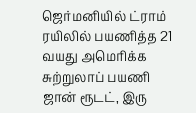ஜெர்மனியில் ட்ராம் ரயிலில் பயணித்த 21 வயது அமெரிக்க சுற்றுலாப் பயணி ஜான் ரூடட், இரு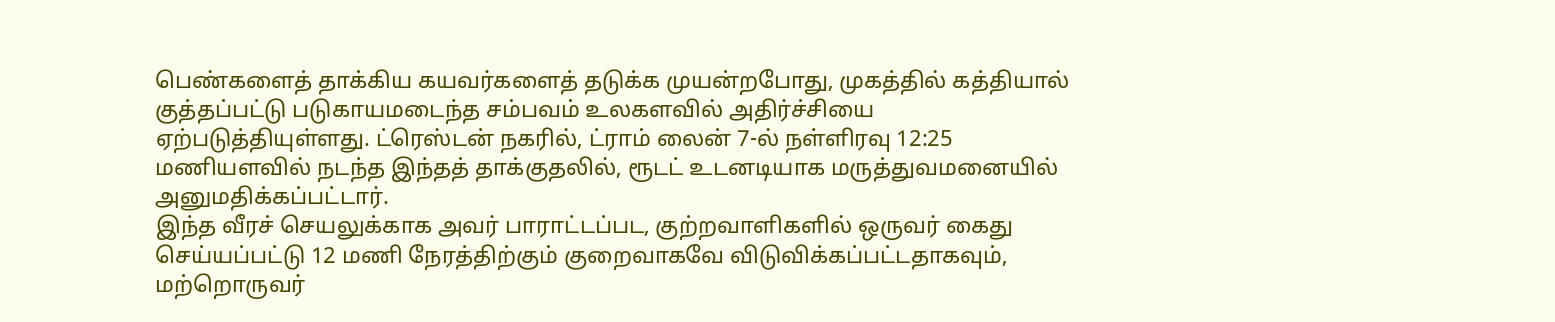பெண்களைத் தாக்கிய கயவர்களைத் தடுக்க முயன்றபோது, முகத்தில் கத்தியால் குத்தப்பட்டு படுகாயமடைந்த சம்பவம் உலகளவில் அதிர்ச்சியை ஏற்படுத்தியுள்ளது. ட்ரெஸ்டன் நகரில், ட்ராம் லைன் 7-ல் நள்ளிரவு 12:25 மணியளவில் நடந்த இந்தத் தாக்குதலில், ரூடட் உடனடியாக மருத்துவமனையில் அனுமதிக்கப்பட்டார்.
இந்த வீரச் செயலுக்காக அவர் பாராட்டப்பட, குற்றவாளிகளில் ஒருவர் கைது செய்யப்பட்டு 12 மணி நேரத்திற்கும் குறைவாகவே விடுவிக்கப்பட்டதாகவும், மற்றொருவர்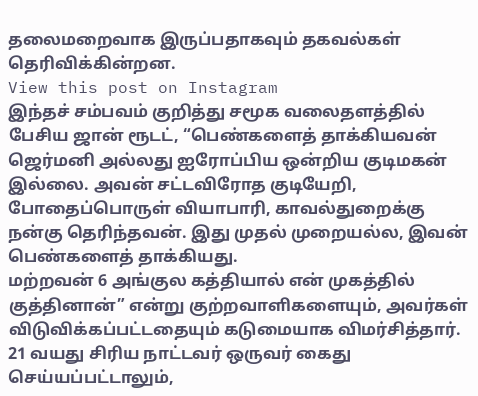தலைமறைவாக இருப்பதாகவும் தகவல்கள் தெரிவிக்கின்றன.
View this post on Instagram
இந்தச் சம்பவம் குறித்து சமூக வலைதளத்தில் பேசிய ஜான் ரூடட், “பெண்களைத் தாக்கியவன் ஜெர்மனி அல்லது ஐரோப்பிய ஒன்றிய குடிமகன் இல்லை. அவன் சட்டவிரோத குடியேறி, போதைப்பொருள் வியாபாரி, காவல்துறைக்கு நன்கு தெரிந்தவன். இது முதல் முறையல்ல, இவன் பெண்களைத் தாக்கியது.
மற்றவன் 6 அங்குல கத்தியால் என் முகத்தில் குத்தினான்” என்று குற்றவாளிகளையும், அவர்கள் விடுவிக்கப்பட்டதையும் கடுமையாக விமர்சித்தார். 21 வயது சிரிய நாட்டவர் ஒருவர் கைது செய்யப்பட்டாலும்,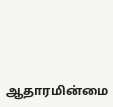ஆதாரமின்மை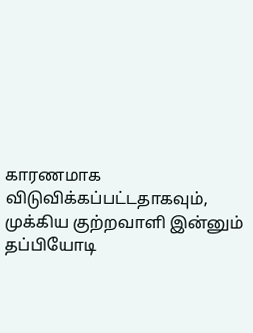காரணமாக விடுவிக்கப்பட்டதாகவும், முக்கிய குற்றவாளி இன்னும் தப்பியோடி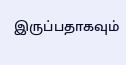இருப்பதாகவும்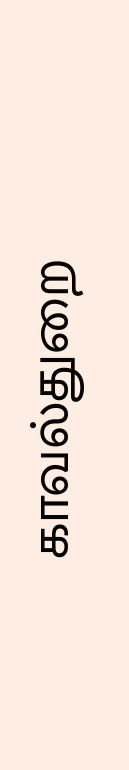காவல்துறை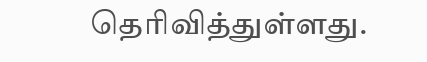தெரிவித்துள்ளது.